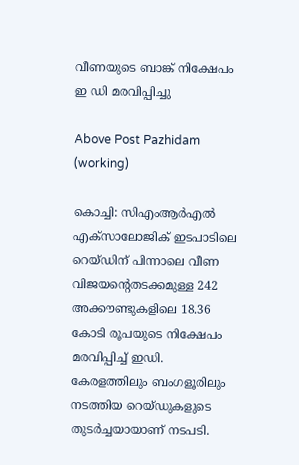വീണയുടെ ബാങ്ക് നിക്ഷേപം ഇ ഡി മരവിപ്പിച്ചു

Above Post Pazhidam (working)

കൊച്ചി: സിഎംആര്‍എല്‍ എക്‌സാലോജിക് ഇടപാടിലെ റെയ്ഡിന് പിന്നാലെ വീണ വിജയന്റെതടക്കമുള്ള 242 അക്കൗണ്ടുകളിലെ 18.36 കോടി രൂപയുടെ നിക്ഷേപം മരവിപ്പിച്ച് ഇഡി. കേരളത്തിലും ബംഗളൂരിലും നടത്തിയ റെയ്ഡുകളുടെ തുടര്‍ച്ചയായാണ് നടപടി.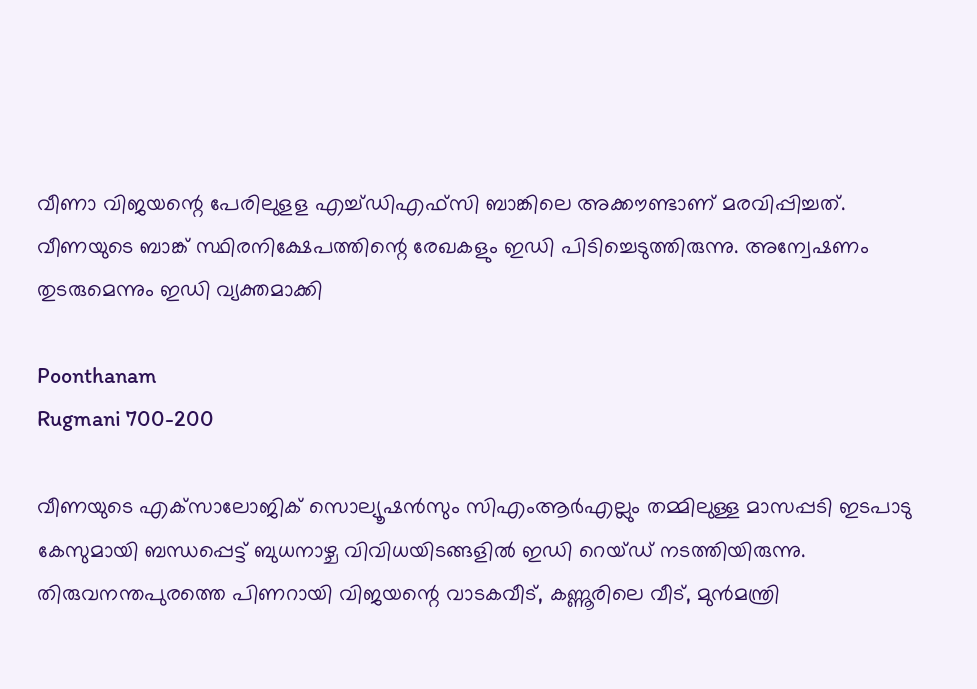വീണാ വിജയന്റെ പേരിലുളള എച്ച്ഡിഎഫ്സി ബാങ്കിലെ അക്കൗണ്ടാണ് മരവിപ്പിച്ചത്. വീണയുടെ ബാങ്ക് സ്ഥിരനിക്ഷേപത്തിന്റെ രേഖകളും ഇഡി പിടിച്ചെടുത്തിരുന്നു. അന്വേഷണം തുടരുമെന്നും ഇഡി വ്യക്തമാക്കി

Poonthanam
Rugmani 700-200

വീണയുടെ എക്‌സാലോജിക് സൊല്യൂഷന്‍സും സിഎംആര്‍എല്ലും തമ്മിലുള്ള മാസപ്പടി ഇടപാടു കേസുമായി ബന്ധപ്പെട്ട് ബുധനാഴ്ച വിവിധയിടങ്ങളില്‍ ഇഡി റെയ്ഡ് നടത്തിയിരുന്നു. തിരുവനന്തപുരത്തെ പിണറായി വിജയന്റെ വാടകവീട്, കണ്ണൂരിലെ വീട്, മുന്‍മന്ത്രി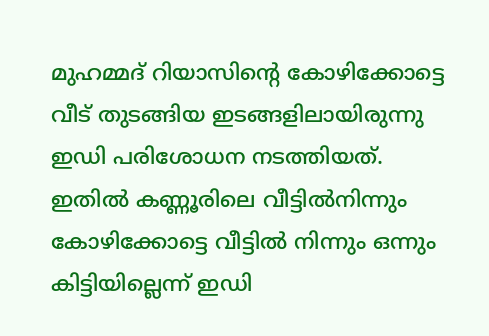മുഹമ്മദ് റിയാസിന്റെ കോഴിക്കോട്ടെ വീട് തുടങ്ങിയ ഇടങ്ങളിലായിരുന്നു ഇഡി പരിശോധന നടത്തിയത്. ഇതില്‍ കണ്ണൂരിലെ വീട്ടില്‍നിന്നും കോഴിക്കോട്ടെ വീട്ടില്‍ നിന്നും ഒന്നും കിട്ടിയില്ലെന്ന് ഇഡി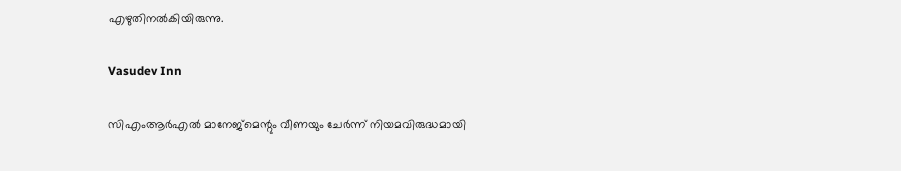എഴുതിനല്‍കിയിരുന്നു.

Vasudev Inn

സിഎംആര്‍എല്‍ മാനേജ്‌മെന്റും വീണയും ചേര്‍ന്ന് നിയമവിരുദ്ധമായി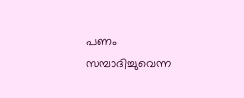പണം സമ്പാദിച്ചുവെന്ന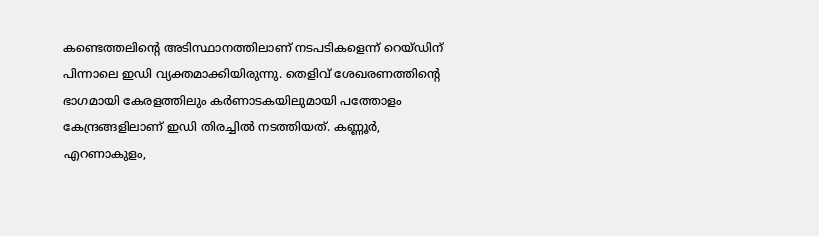കണ്ടെത്തലിന്റെ അടിസ്ഥാനത്തിലാണ് നടപടികളെന്ന് റെയ്ഡിന് പിന്നാലെ ഇഡി വ്യക്തമാക്കിയിരുന്നു. തെളിവ് ശേഖരണത്തിന്റെ ഭാഗമായി കേരളത്തിലും കര്‍ണാടകയിലുമായി പത്തോളം കേന്ദ്രങ്ങളിലാണ് ഇഡി തിരച്ചില്‍ നടത്തിയത്. കണ്ണൂര്‍, എറണാകുളം,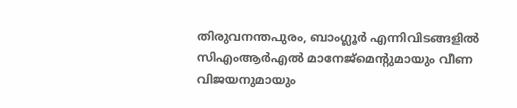തിരുവനന്തപുരം, ബാംഗ്ലൂര്‍ എന്നിവിടങ്ങളില്‍ സിഎംആര്‍എല്‍ മാനേജ്‌മെന്റുമായും വീണ വിജയനുമായും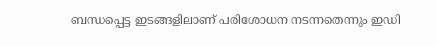ബന്ധപ്പെട്ട ഇടങ്ങളിലാണ് പരിശോധന നടന്നതെന്നും ഇഡി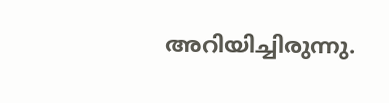അറിയിച്ചിരുന്നു.